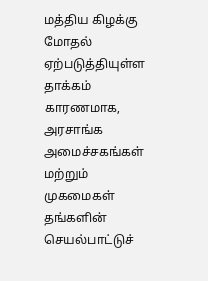மத்திய கிழக்கு மோதல் ஏற்படுத்தியுள்ள தாக்கம் காரணமாக, அரசாங்க அமைச்சகங்கள் மற்றும் முகமைகள் தங்களின் செயல்பாட்டுச்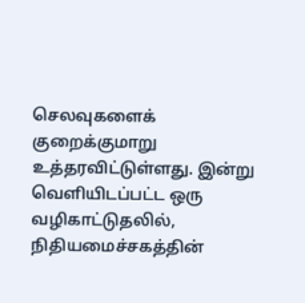செலவுகளைக் குறைக்குமாறு உத்தரவிட்டுள்ளது. இன்று வெளியிடப்பட்ட ஒரு வழிகாட்டுதலில், நிதியமைச்சகத்தின்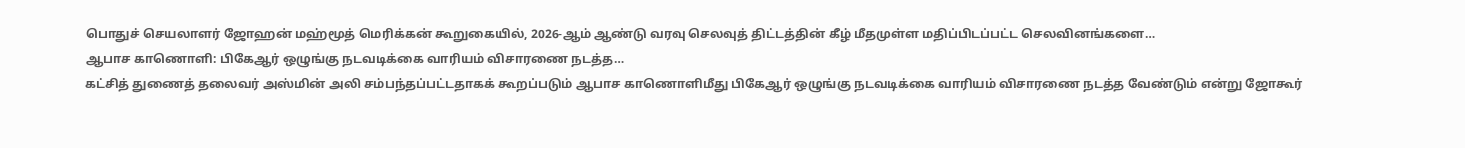பொதுச் செயலாளர் ஜோஹன் மஹ்மூத் மெரிக்கன் கூறுகையில், 2026-ஆம் ஆண்டு வரவு செலவுத் திட்டத்தின் கீழ் மீதமுள்ள மதிப்பிடப்பட்ட செலவினங்களை…
ஆபாச காணொளி: பிகேஆர் ஒழுங்கு நடவடிக்கை வாரியம் விசாரணை நடத்த…
கட்சித் துணைத் தலைவர் அஸ்மின் அலி சம்பந்தப்பட்டதாகக் கூறப்படும் ஆபாச காணொளிமீது பிகேஆர் ஒழுங்கு நடவடிக்கை வாரியம் விசாரணை நடத்த வேண்டும் என்று ஜோகூர்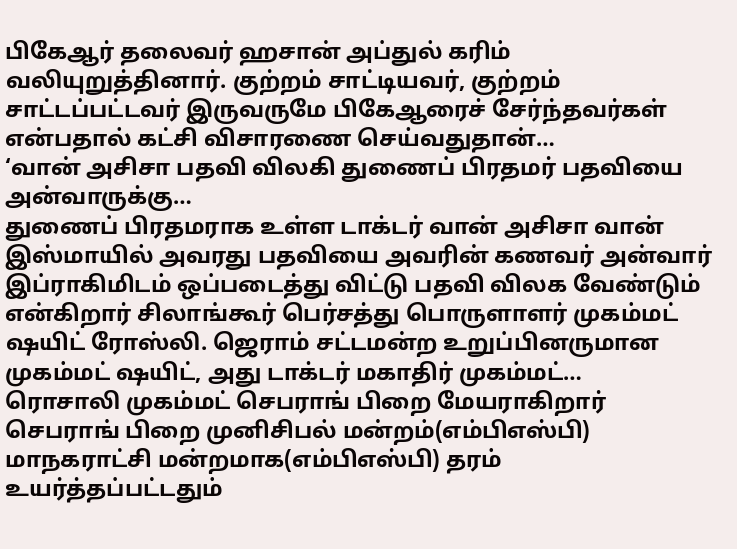பிகேஆர் தலைவர் ஹசான் அப்துல் கரிம் வலியுறுத்தினார். குற்றம் சாட்டியவர், குற்றம் சாட்டப்பட்டவர் இருவருமே பிகேஆரைச் சேர்ந்தவர்கள் என்பதால் கட்சி விசாரணை செய்வதுதான்…
‘வான் அசிசா பதவி விலகி துணைப் பிரதமர் பதவியை அன்வாருக்கு…
துணைப் பிரதமராக உள்ள டாக்டர் வான் அசிசா வான் இஸ்மாயில் அவரது பதவியை அவரின் கணவர் அன்வார் இப்ராகிமிடம் ஒப்படைத்து விட்டு பதவி விலக வேண்டும் என்கிறார் சிலாங்கூர் பெர்சத்து பொருளாளர் முகம்மட் ஷயிட் ரோஸ்லி. ஜெராம் சட்டமன்ற உறுப்பினருமான முகம்மட் ஷயிட், அது டாக்டர் மகாதிர் முகம்மட்…
ரொசாலி முகம்மட் செபராங் பிறை மேயராகிறார்
செபராங் பிறை முனிசிபல் மன்றம்(எம்பிஎஸ்பி) மாநகராட்சி மன்றமாக(எம்பிஎஸ்பி) தரம் உயர்த்தப்பட்டதும்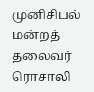முனிசிபல் மன்றத் தலைவர் ரொசாலி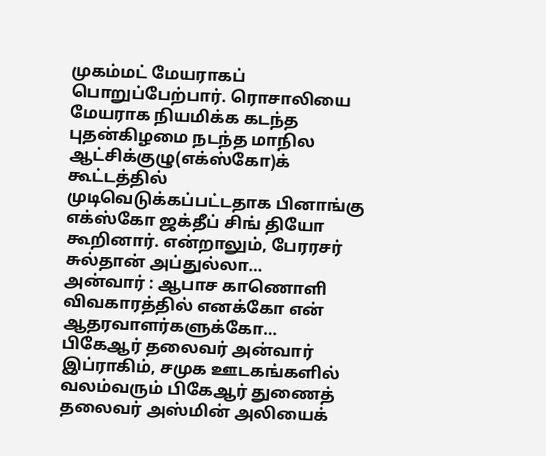முகம்மட் மேயராகப் பொறுப்பேற்பார். ரொசாலியை மேயராக நியமிக்க கடந்த புதன்கிழமை நடந்த மாநில ஆட்சிக்குழு(எக்ஸ்கோ)க் கூட்டத்தில் முடிவெடுக்கப்பட்டதாக பினாங்கு எக்ஸ்கோ ஜக்தீப் சிங் தியோ கூறினார். என்றாலும், பேரரசர் சுல்தான் அப்துல்லா…
அன்வார் : ஆபாச காணொளி விவகாரத்தில் எனக்கோ என் ஆதரவாளர்களுக்கோ…
பிகேஆர் தலைவர் அன்வார் இப்ராகிம், சமுக ஊடகங்களில் வலம்வரும் பிகேஆர் துணைத் தலைவர் அஸ்மின் அலியைக்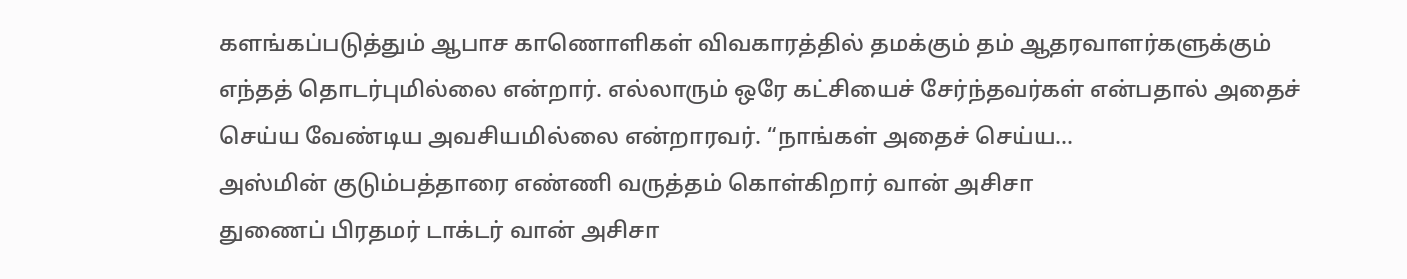களங்கப்படுத்தும் ஆபாச காணொளிகள் விவகாரத்தில் தமக்கும் தம் ஆதரவாளர்களுக்கும் எந்தத் தொடர்புமில்லை என்றார். எல்லாரும் ஒரே கட்சியைச் சேர்ந்தவர்கள் என்பதால் அதைச் செய்ய வேண்டிய அவசியமில்லை என்றாரவர். “நாங்கள் அதைச் செய்ய…
அஸ்மின் குடும்பத்தாரை எண்ணி வருத்தம் கொள்கிறார் வான் அசிசா
துணைப் பிரதமர் டாக்டர் வான் அசிசா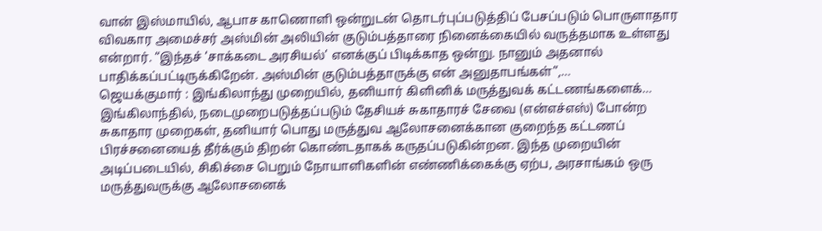வான் இஸ்மாயில், ஆபாச காணொளி ஒன்றுடன் தொடர்புப்படுத்திப் பேசப்படும் பொருளாதார விவகார அமைச்சர் அஸ்மின் அலியின் குடும்பத்தாரை நினைக்கையில் வருத்தமாக உள்ளது என்றார். “இந்தச் ‘சாக்கடை அரசியல்’ எனக்குப் பிடிக்காத ஒன்று. நானும் அதனால் பாதிக்கப்பட்டிருக்கிறேன். அஸ்மின் குடும்பத்தாருக்கு என் அனுதாபங்கள்”,…
ஜெயக்குமார் : இங்கிலாந்து முறையில், தனியார் கிளினிக் மருத்துவக் கட்டணங்களைக்…
இங்கிலாந்தில், நடைமுறைபடுத்தப்படும் தேசியச் சுகாதாரச் சேவை (என்எச்எஸ்) போன்ற சுகாதார முறைகள், தனியார் பொது மருத்துவ ஆலோசனைக்கான குறைந்த கட்டணப் பிரச்சனையைத் தீர்க்கும் திறன் கொண்டதாகக் கருதப்படுகின்றன. இந்த முறையின் அடிப்படையில், சிகிச்சை பெறும் நோயாளிகளின் எண்ணிக்கைக்கு ஏற்ப, அரசாங்கம் ஒரு மருத்துவருக்கு ஆலோசனைக்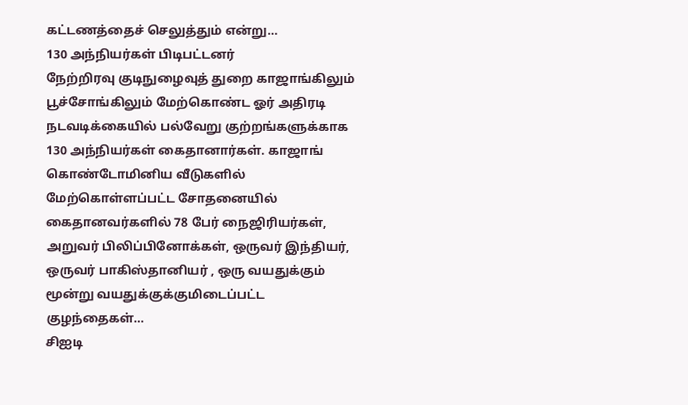கட்டணத்தைச் செலுத்தும் என்று…
130 அந்நியர்கள் பிடிபட்டனர்
நேற்றிரவு குடிநுழைவுத் துறை காஜாங்கிலும் பூச்சோங்கிலும் மேற்கொண்ட ஓர் அதிரடி நடவடிக்கையில் பல்வேறு குற்றங்களுக்காக 130 அந்நியர்கள் கைதானார்கள். காஜாங் கொண்டோமினிய வீடுகளில் மேற்கொள்ளப்பட்ட சோதனையில் கைதானவர்களில் 78 பேர் நைஜிரியர்கள், அறுவர் பிலிப்பினோக்கள், ஒருவர் இந்தியர், ஒருவர் பாகிஸ்தானியர் , ஒரு வயதுக்கும் மூன்று வயதுக்குக்குமிடைப்பட்ட குழந்தைகள்…
சிஐடி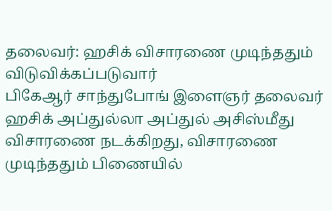தலைவர்: ஹசிக் விசாரணை முடிந்ததும் விடுவிக்கப்படுவார்
பிகேஆர் சாந்துபோங் இளைஞர் தலைவர் ஹசிக் அப்துல்லா அப்துல் அசிஸ்மீது விசாரணை நடக்கிறது, விசாரணை முடிந்ததும் பிணையில்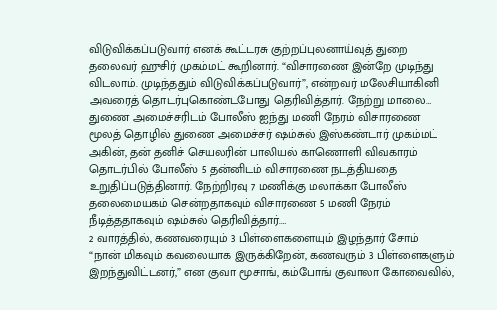விடுவிக்கப்படுவார் எனக் கூட்டரசு குற்றப்புலனாய்வுத் துறை தலைவர் ஹுசிர் முகம்மட் கூறினார். “விசாரணை இன்றே முடிந்து விடலாம். முடிந்ததும் விடுவிக்கப்படுவார்”, என்றவர் மலேசியாகினி அவரைத் தொடர்புகொண்டபோது தெரிவித்தார். நேற்று மாலை…
துணை அமைச்சரிடம் போலீஸ் ஐந்து மணி நேரம் விசாரணை
மூலத் தொழில் துணை அமைச்சர் ஷம்சுல் இஸ்கண்டார் முகம்மட் அகின், தன் தனிச் செயலரின் பாலியல் காணொளி விவகாரம் தொடர்பில் போலீஸ் 5 தன்னிடம் விசாரணை நடத்தியதை உறுதிப்படுத்தினார். நேற்றிரவு 7 மணிக்கு மலாக்கா போலீஸ் தலைமையகம் சென்றதாகவும் விசாரணை 5 மணி நேரம் நீடித்ததாகவும் ஷம்சுல் தெரிவித்தார்.…
2 வாரத்தில், கணவரையும் 3 பிள்ளைகளையும் இழந்தார் சோம்
“நான் மிகவும் கவலையாக இருக்கிறேன், கணவரும் 3 பிள்ளைகளும் இறந்துவிட்டனர்,” என குவா மூசாங், கம்போங் குவாலா கோவைவில்,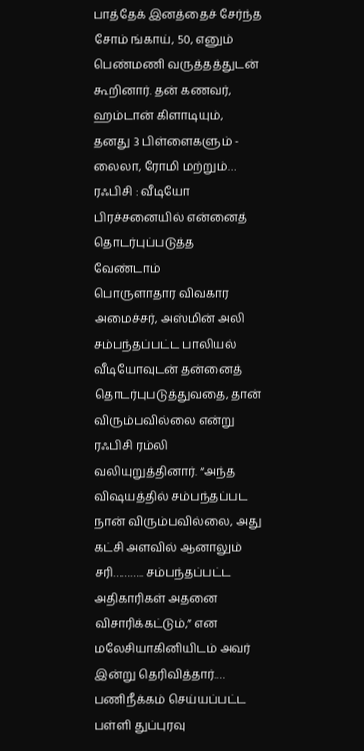பாத்தேக் இனத்தைச் சேர்ந்த சோம் ங்காய், 50, எனும் பெண்மணி வருத்தத்துடன் கூறினார். தன் கணவர், ஹம்டான் கிளாடியும், தனது 3 பிள்ளைகளும் - லைலா, ரோமி மற்றும்…
ரஃபிசி : வீடியோ பிரச்சனையில் என்னைத் தொடர்புப்படுத்த வேண்டாம்
பொருளாதார விவகார அமைச்சர், அஸ்மின் அலி சம்பந்தப்பட்ட பாலியல் வீடியோவுடன் தன்னைத் தொடர்புபடுத்துவதை, தான் விரும்பவில்லை என்று ரஃபிசி ரம்லி வலியுறுத்தினார். “அந்த விஷயத்தில் சம்பந்தப்பட நான் விரும்பவில்லை, அது கட்சி அளவில் ஆனாலும் சரி……….. சம்பந்தப்பட்ட அதிகாரிகள் அதனை விசாரிக்கட்டும்,” என மலேசியாகினியிடம் அவர் இன்று தெரிவித்தார்.…
பணிநீக்கம் செய்யப்பட்ட பள்ளி துப்புரவு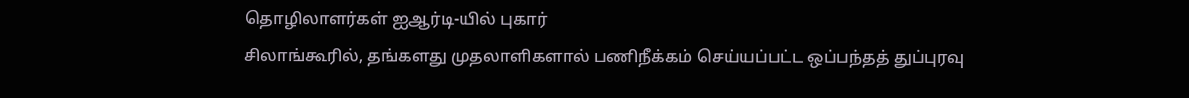தொழிலாளர்கள் ஐஆர்டி-யில் புகார்
சிலாங்கூரில், தங்களது முதலாளிகளால் பணிநீக்கம் செய்யப்பட்ட ஒப்பந்தத் துப்புரவு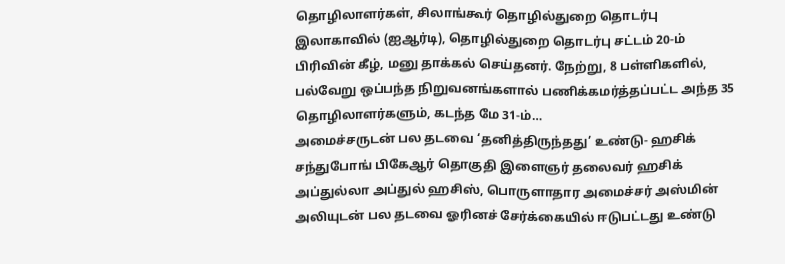தொழிலாளர்கள், சிலாங்கூர் தொழில்துறை தொடர்பு இலாகாவில் (ஐஆர்டி), தொழில்துறை தொடர்பு சட்டம் 20-ம் பிரிவின் கீழ், மனு தாக்கல் செய்தனர். நேற்று, 8 பள்ளிகளில், பல்வேறு ஒப்பந்த நிறுவனங்களால் பணிக்கமர்த்தப்பட்ட அந்த 35 தொழிலாளர்களும், கடந்த மே 31-ம்…
அமைச்சருடன் பல தடவை ‘தனித்திருந்தது’ உண்டு- ஹசிக்
சந்துபோங் பிகேஆர் தொகுதி இளைஞர் தலைவர் ஹசிக் அப்துல்லா அப்துல் ஹசிஸ், பொருளாதார அமைச்சர் அஸ்மின் அலியுடன் பல தடவை ஓரினச் சேர்க்கையில் ஈடுபட்டது உண்டு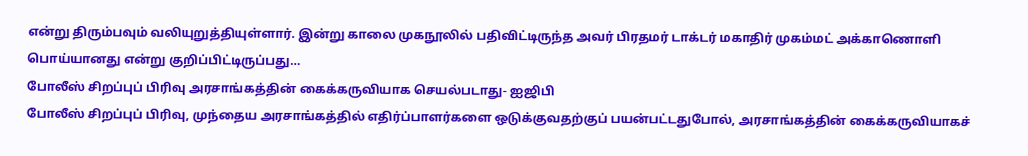என்று திரும்பவும் வலியுறுத்தியுள்ளார். இன்று காலை முகநூலில் பதிவிட்டிருந்த அவர் பிரதமர் டாக்டர் மகாதிர் முகம்மட் அக்காணொளி பொய்யானது என்று குறிப்பிட்டிருப்பது…
போலீஸ் சிறப்புப் பிரிவு அரசாங்கத்தின் கைக்கருவியாக செயல்படாது- ஐஜிபி
போலீஸ் சிறப்புப் பிரிவு, முந்தைய அரசாங்கத்தில் எதிர்ப்பாளர்களை ஒடுக்குவதற்குப் பயன்பட்டதுபோல், அரசாங்கத்தின் கைக்கருவியாகச்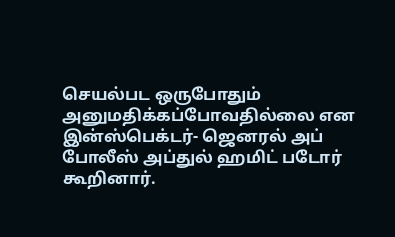செயல்பட ஒருபோதும் அனுமதிக்கப்போவதில்லை என இன்ஸ்பெக்டர்- ஜெனரல் அப் போலீஸ் அப்துல் ஹமிட் படோர் கூறினார்.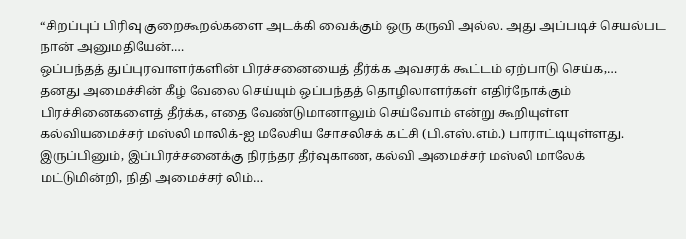“சிறப்புப் பிரிவு குறைகூறல்களை அடக்கி வைக்கும் ஒரு கருவி அல்ல. அது அப்படிச் செயல்பட நான் அனுமதியேன்.…
ஒப்பந்தத் துப்புரவாளர்களின் பிரச்சனையைத் தீர்க்க அவசரக் கூட்டம் ஏற்பாடு செய்க,…
தனது அமைச்சின் கீழ் வேலை செய்யும் ஒப்பந்தத் தொழிலாளர்கள் எதிர்நோக்கும் பிரச்சினைகளைத் தீர்க்க, எதை வேண்டுமானாலும் செய்வோம் என்று கூறியுள்ள கல்வியமைச்சர் மஸ்லி மாலிக்-ஐ மலேசிய சோசலிசக் கட்சி (பி.எஸ்.எம்.) பாராட்டியுள்ளது. இருப்பினும், இப்பிரச்சனைக்கு நிரந்தர தீர்வுகாண, கல்வி அமைச்சர் மஸ்லி மாலேக் மட்டுமின்றி, நிதி அமைச்சர் லிம்…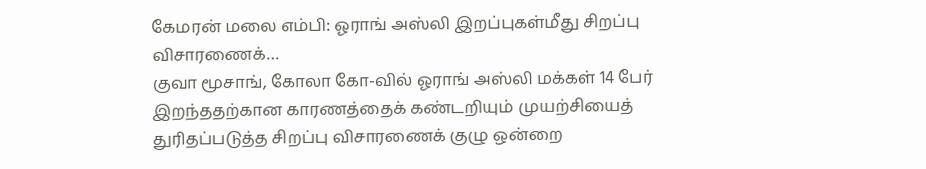கேமரன் மலை எம்பி: ஓராங் அஸ்லி இறப்புகள்மீது சிறப்பு விசாரணைக்…
குவா மூசாங், கோலா கோ-வில் ஓராங் அஸ்லி மக்கள் 14 பேர் இறந்ததற்கான காரணத்தைக் கண்டறியும் முயற்சியைத் துரிதப்படுத்த சிறப்பு விசாரணைக் குழு ஒன்றை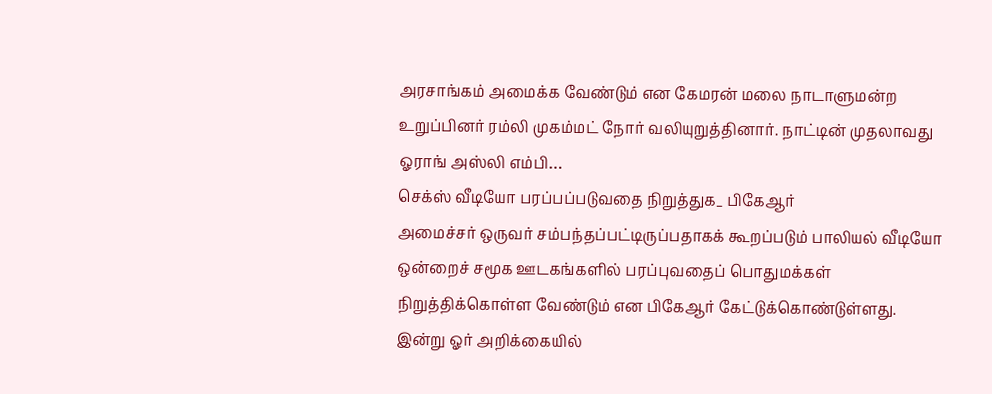அரசாங்கம் அமைக்க வேண்டும் என கேமரன் மலை நாடாளுமன்ற உறுப்பினர் ரம்லி முகம்மட் நோர் வலியுறுத்தினார். நாட்டின் முதலாவது ஓராங் அஸ்லி எம்பி…
செக்ஸ் வீடியோ பரப்பப்படுவதை நிறுத்துக_ பிகேஆர்
அமைச்சர் ஒருவர் சம்பந்தப்பட்டிருப்பதாகக் கூறப்படும் பாலியல் வீடியோ ஒன்றைச் சமூக ஊடகங்களில் பரப்புவதைப் பொதுமக்கள் நிறுத்திக்கொள்ள வேண்டும் என பிகேஆர் கேட்டுக்கொண்டுள்ளது. இன்று ஓர் அறிக்கையில்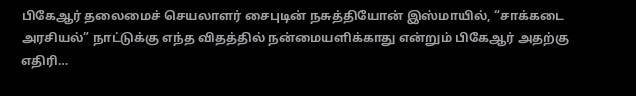பிகேஆர் தலைமைச் செயலாளர் சைபுடின் நசுத்தியோன் இஸ்மாயில், “சாக்கடை அரசியல்” நாட்டுக்கு எந்த விதத்தில் நன்மையளிக்காது என்றும் பிகேஆர் அதற்கு எதிரி…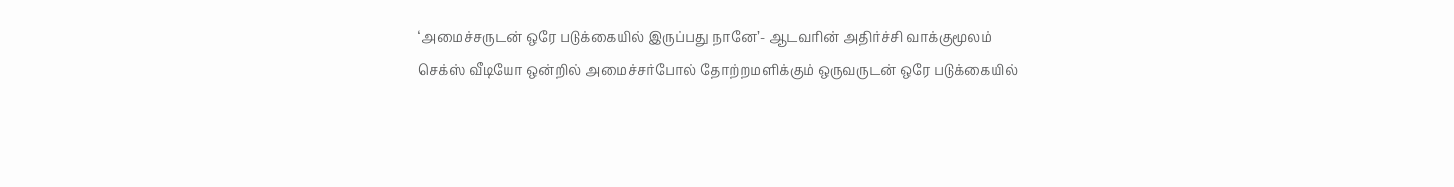‘அமைச்சருடன் ஒரே படுக்கையில் இருப்பது நானே’- ஆடவரின் அதிர்ச்சி வாக்குமூலம்
செக்ஸ் வீடியோ ஒன்றில் அமைச்சர்போல் தோற்றமளிக்கும் ஒருவருடன் ஒரே படுக்கையில்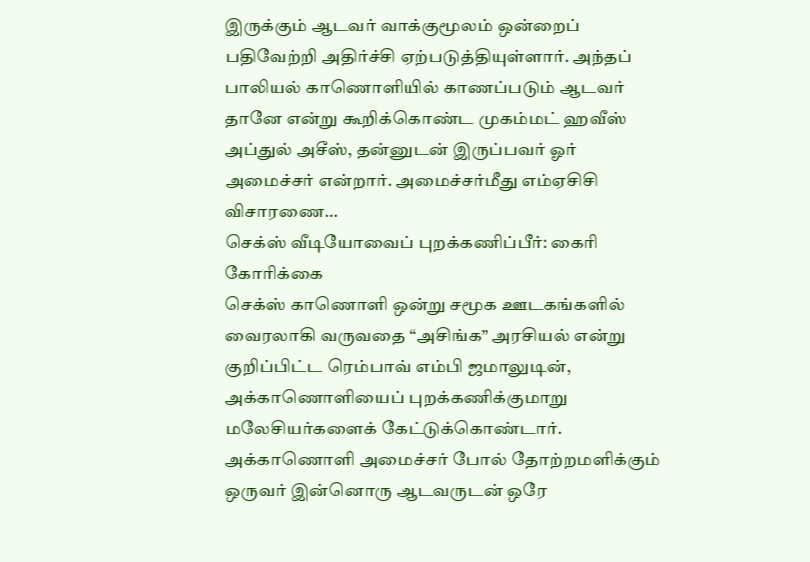இருக்கும் ஆடவர் வாக்குமூலம் ஒன்றைப் பதிவேற்றி அதிர்ச்சி ஏற்படுத்தியுள்ளார். அந்தப் பாலியல் காணொளியில் காணப்படும் ஆடவர் தானே என்று கூறிக்கொண்ட முகம்மட் ஹவீஸ் அப்துல் அசீஸ், தன்னுடன் இருப்பவர் ஓர் அமைச்சர் என்றார். அமைச்சர்மீது எம்ஏசிசி விசாரணை…
செக்ஸ் வீடியோவைப் புறக்கணிப்பீர்: கைரி கோரிக்கை
செக்ஸ் காணொளி ஒன்று சமூக ஊடகங்களில் வைரலாகி வருவதை “அசிங்க” அரசியல் என்று குறிப்பிட்ட ரெம்பாவ் எம்பி ஜமாலுடின், அக்காணொளியைப் புறக்கணிக்குமாறு மலேசியர்களைக் கேட்டுக்கொண்டார். அக்காணொளி அமைச்சர் போல் தோற்றமளிக்கும் ஒருவர் இன்னொரு ஆடவருடன் ஒரே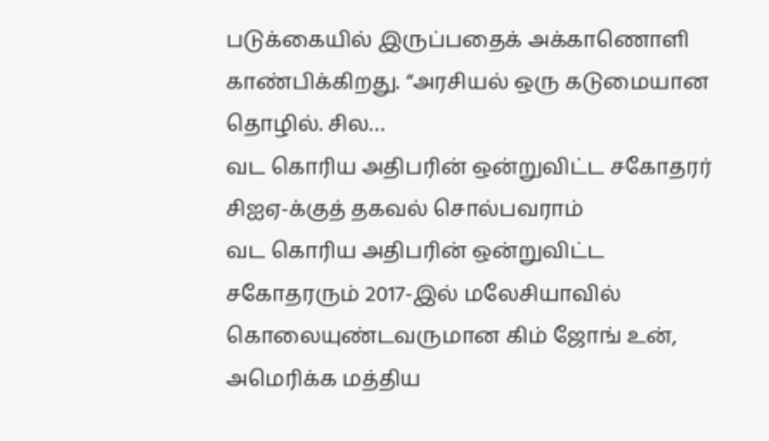படுக்கையில் இருப்பதைக் அக்காணொளி காண்பிக்கிறது. “அரசியல் ஒரு கடுமையான தொழில். சில…
வட கொரிய அதிபரின் ஒன்றுவிட்ட சகோதரர் சிஐஏ-க்குத் தகவல் சொல்பவராம்
வட கொரிய அதிபரின் ஒன்றுவிட்ட சகோதரரும் 2017-இல் மலேசியாவில் கொலையுண்டவருமான கிம் ஜோங் உன், அமெரிக்க மத்திய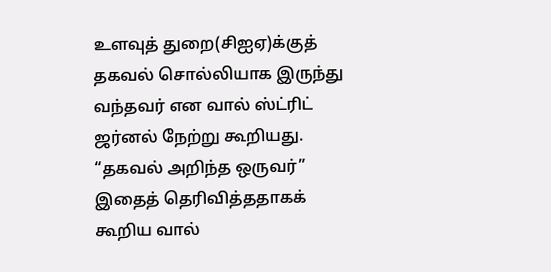உளவுத் துறை(சிஐஏ)க்குத் தகவல் சொல்லியாக இருந்து வந்தவர் என வால் ஸ்ட்ரிட் ஜர்னல் நேற்று கூறியது. “தகவல் அறிந்த ஒருவர்” இதைத் தெரிவித்ததாகக் கூறிய வால்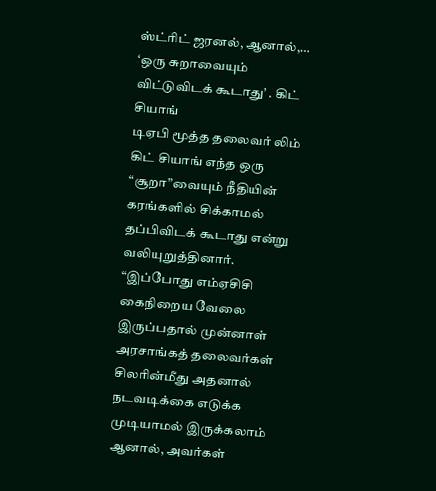ஸ்ட்ரிட் ஜரனல், ஆனால்,…
‘ஒரு சுறாவையும் விட்டுவிடக் கூடாது’ . கிட் சியாங்
டிஏபி மூத்த தலைவர் லிம் கிட் சியாங் எந்த ஒரு “சூறா”வையும் நீதியின் கரங்களில் சிக்காமல் தப்பிவிடக் கூடாது என்று வலியுறுத்தினார். “இப்போது எம்ஏசிசி கைநிறைய வேலை இருப்பதால் முன்னாள் அரசாங்கத் தலைவர்கள் சிலரின்மீது அதனால் நடவடிக்கை எடுக்க முடியாமல் இருக்கலாம் ஆனால், அவர்கள்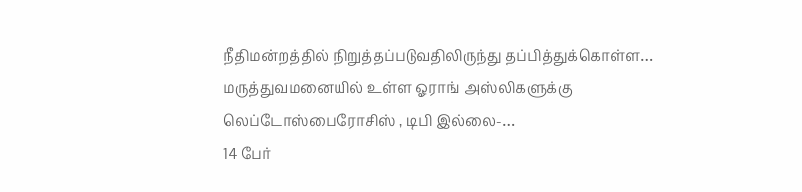நீதிமன்றத்தில் நிறுத்தப்படுவதிலிருந்து தப்பித்துக்கொள்ள…
மருத்துவமனையில் உள்ள ஓராங் அஸ்லிகளுக்கு லெப்டோஸ்பைரோசிஸ் , டிபி இல்லை-…
14 பேர்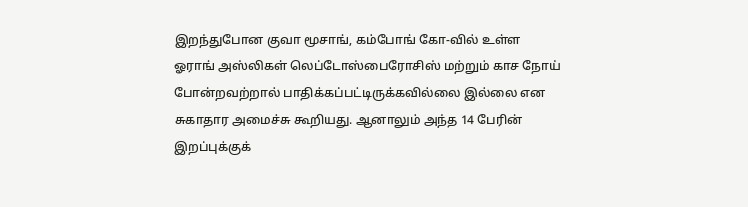இறந்துபோன குவா மூசாங், கம்போங் கோ-வில் உள்ள ஓராங் அஸ்லிகள் லெப்டோஸ்பைரோசிஸ் மற்றும் காச நோய் போன்றவற்றால் பாதிக்கப்பட்டிருக்கவில்லை இல்லை என சுகாதார அமைச்சு கூறியது. ஆனாலும் அந்த 14 பேரின் இறப்புக்குக்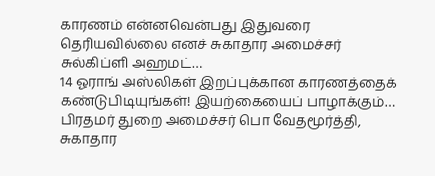காரணம் என்னவென்பது இதுவரை தெரியவில்லை எனச் சுகாதார அமைச்சர் சுல்கிப்ளி அஹமட்…
14 ஓராங் அஸ்லிகள் இறப்புக்கான காரணத்தைக் கண்டுபிடியுங்கள்! இயற்கையைப் பாழாக்கும்…
பிரதமர் துறை அமைச்சர் பொ வேதமூர்த்தி, சுகாதார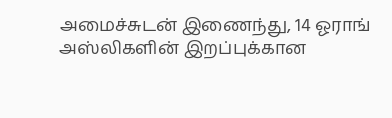அமைச்சுடன் இணைந்து, 14 ஓராங் அஸ்லிகளின் இறப்புக்கான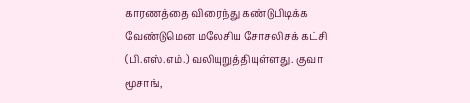காரணத்தை விரைந்து கண்டுபிடிக்க வேண்டுமென மலேசிய சோசலிசக் கட்சி (பி.எஸ்.எம்.) வலியுறுத்தியுள்ளது. குவா மூசாங்,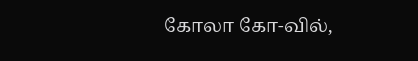கோலா கோ-வில்,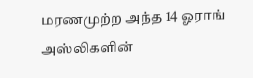மரணமுற்ற அந்த 14 ஓராங் அஸ்லிகளின்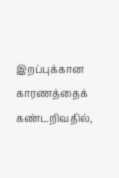இறப்புக்கான காரணத்தைக் கண்டறிவதில்,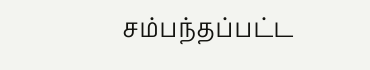சம்பந்தப்பட்ட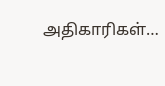அதிகாரிகள்…